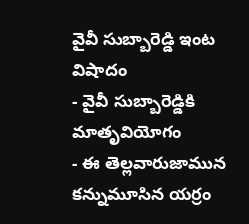వైవీ సుబ్బారెడ్డి ఇంట విషాదం
- వైవీ సుబ్బారెడ్డికి మాతృవియోగం
- ఈ తెల్లవారుజామున కన్నుమూసిన యర్రం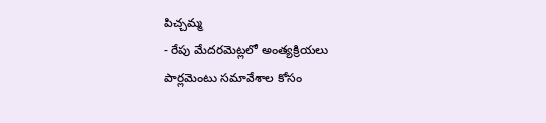పిచ్చమ్మ
- రేపు మేదరమెట్లలో అంత్యక్రియలు
పార్లమెంటు సమావేశాల కోసం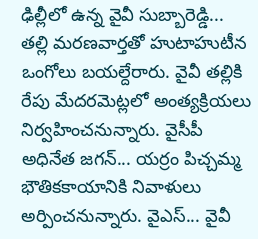ఢిల్లీలో ఉన్న వైవీ సుబ్బారెడ్డి... తల్లి మరణవార్తతో హుటాహుటీన ఒంగోలు బయల్దేరారు. వైవీ తల్లికి రేపు మేదరమెట్లలో అంత్యక్రియలు నిర్వహించనున్నారు. వైసీపీ అధినేత జగన్... యర్రం పిచ్చమ్మ భౌతికకాయానికి నివాళులు అర్పించనున్నారు. వైఎస్... వైవీ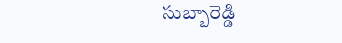సుబ్బారెడ్డి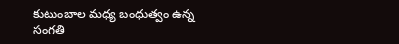కుటుంబాల మధ్య బంధుత్వం ఉన్న సంగతి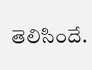తెలిసిందే.